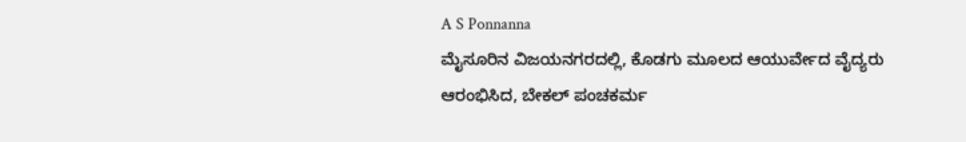A S Ponnanna
ಮೈಸೂರಿನ ವಿಜಯನಗರದಲ್ಲಿ, ಕೊಡಗು ಮೂಲದ ಆಯುರ್ವೇದ ವೈದ್ಯರು ಆರಂಭಿಸಿದ, ಬೇಕಲ್ ಪಂಚಕರ್ಮ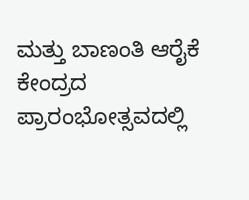ಮತ್ತು ಬಾಣಂತಿ ಆರೈಕೆ ಕೇಂದ್ರದ ಪ್ರಾರಂಭೋತ್ಸವದಲ್ಲಿ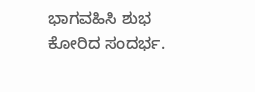ಭಾಗವಹಿಸಿ ಶುಭ ಕೋರಿದ ಸಂದರ್ಭ.